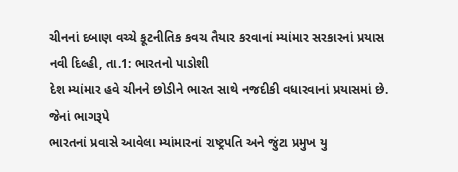ચીનનાં દબાણ વચ્ચે કૂટનીતિક કવચ તૈયાર કરવાનાં મ્યાંમાર સરકારનાં પ્રયાસ
નવી દિલ્હી, તા.1: ભારતનો પાડોશી
દેશ મ્યાંમાર હવે ચીનને છોડીને ભારત સાથે નજદીકી વધારવાનાં પ્રયાસમાં છે. જેનાં ભાગરૂપે
ભારતનાં પ્રવાસે આવેલા મ્યાંમારનાં રાષ્ટ્રપતિ અને જુંટા પ્રમુખ યુ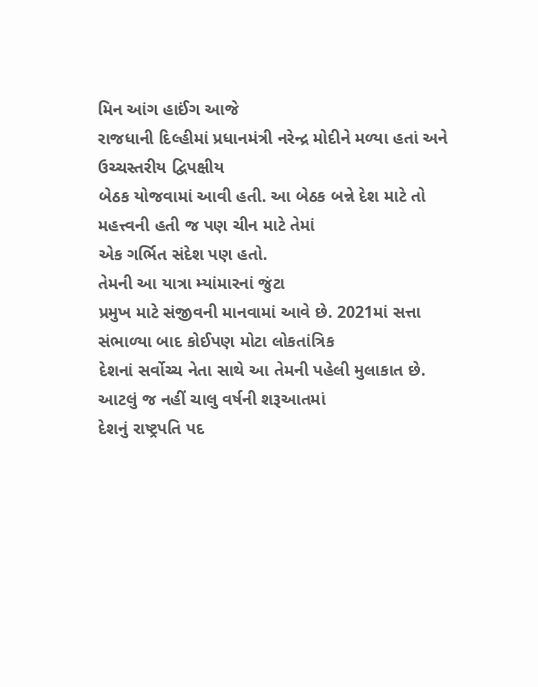મિન આંગ હાઈંગ આજે
રાજધાની દિલ્હીમાં પ્રધાનમંત્રી નરેન્દ્ર મોદીને મળ્યા હતાં અને ઉચ્ચસ્તરીય દ્વિપક્ષીય
બેઠક યોજવામાં આવી હતી. આ બેઠક બન્ને દેશ માટે તો મહત્ત્વની હતી જ પણ ચીન માટે તેમાં
એક ગર્ભિત સંદેશ પણ હતો.
તેમની આ યાત્રા મ્યાંમારનાં જુંટા
પ્રમુખ માટે સંજીવની માનવામાં આવે છે. 2021માં સત્તા સંભાળ્યા બાદ કોઈપણ મોટા લોકતાંત્રિક
દેશનાં સર્વોચ્ચ નેતા સાથે આ તેમની પહેલી મુલાકાત છે. આટલું જ નહીં ચાલુ વર્ષની શરૂઆતમાં
દેશનું રાષ્ટ્રપતિ પદ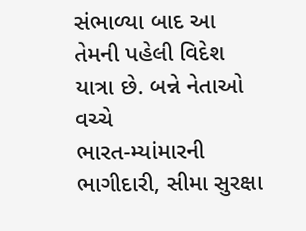સંભાળ્યા બાદ આ તેમની પહેલી વિદેશ યાત્રા છે. બન્ને નેતાઓ વચ્ચે
ભારત-મ્યાંમારની ભાગીદારી, સીમા સુરક્ષા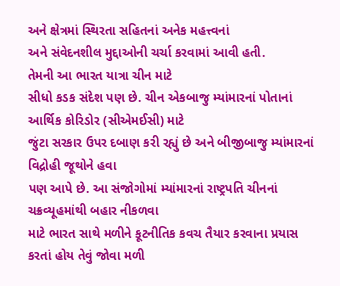અને ક્ષેત્રમાં સ્થિરતા સહિતનાં અનેક મહત્ત્વનાં
અને સંવેદનશીલ મુદ્દાઓની ચર્ચા કરવામાં આવી હતી.
તેમની આ ભારત યાત્રા ચીન માટે
સીધો કડક સંદેશ પણ છે. ચીન એકબાજુ મ્યાંમારનાં પોતાનાં આર્થિક કોરિડોર (સીએમઈસી) માટે
જુંટા સરકાર ઉપર દબાણ કરી રહ્યું છે અને બીજીબાજુ મ્યાંમારનાં વિદ્રોહી જૂથોને હવા
પણ આપે છે. આ સંજોગોમાં મ્યાંમારનાં રાષ્ટ્રપતિ ચીનનાં ચક્રવ્યૂહમાંથી બહાર નીકળવા
માટે ભારત સાથે મળીને કૂટનીતિક કવચ તૈયાર કરવાના પ્રયાસ કરતાં હોય તેવું જોવા મળી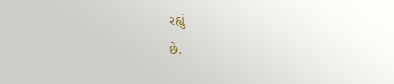રહ્યું
છે.